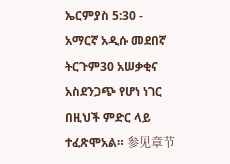ኤርምያስ 5:30 - አማርኛ አዲሱ መደበኛ ትርጉም30 አሠቃቂና አስደንጋጭ የሆነ ነገር በዚህች ምድር ላይ ተፈጽሞአል። 参见章节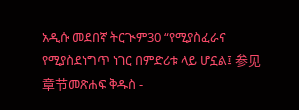አዲሱ መደበኛ ትርጒም30 “የሚያስፈራና የሚያስደነግጥ ነገር በምድሪቱ ላይ ሆኗል፤ 参见章节መጽሐፍ ቅዱስ -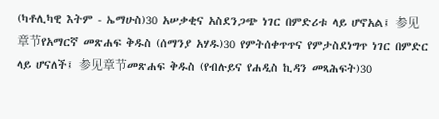(ካቶሊካዊ እትም - ኤማሁስ)30 አሠቃቂና አስደንጋጭ ነገር በምድሪቱ ላይ ሆኖአል፤ 参见章节የአማርኛ መጽሐፍ ቅዱስ (ሰማንያ አሃዱ)30 የምትሰቀጥጥና የምታስደነግጥ ነገር በምድር ላይ ሆናለች፤ 参见章节መጽሐፍ ቅዱስ (የብሉይና የሐዲስ ኪዳን መጻሕፍት)30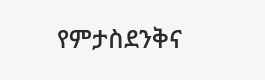የምታስደንቅና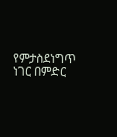የምታስደነግጥ ነገር በምድር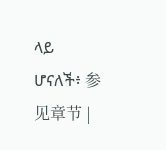ላይ ሆናለች፥ 参见章节 |